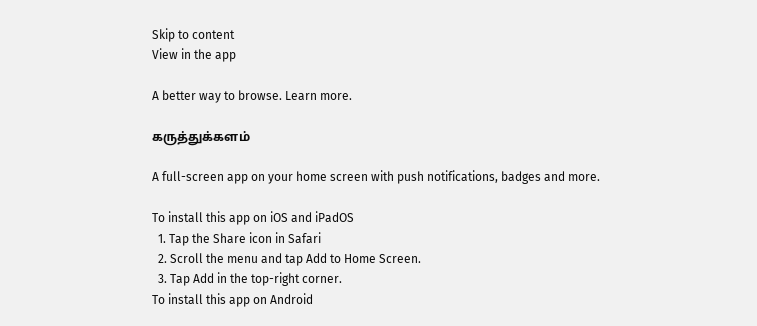Skip to content
View in the app

A better way to browse. Learn more.

கருத்துக்களம்

A full-screen app on your home screen with push notifications, badges and more.

To install this app on iOS and iPadOS
  1. Tap the Share icon in Safari
  2. Scroll the menu and tap Add to Home Screen.
  3. Tap Add in the top-right corner.
To install this app on Android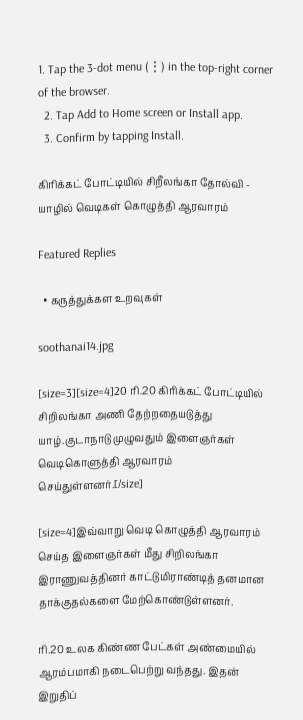1. Tap the 3-dot menu (⋮) in the top-right corner of the browser.
  2. Tap Add to Home screen or Install app.
  3. Confirm by tapping Install.

கிரிக்கட் போட்டியில் சிறீலங்கா தோல்வி - யாழில் வெடிகள் கொழுத்தி ஆரவாரம்

Featured Replies

  • கருத்துக்கள உறவுகள்

soothanai14.jpg

[size=3][size=4]20 ரி.20 கிரிக்கட் போட்டியில் சிறிலங்கா அணி தேற்றதையடுத்து யாழ்.குடாநாடு முழுவதும் இளைஞர்கள் வெடிகொளுத்தி ஆரவாரம் செய்துள்ளனர்.[/size]

[size=4]இவ்வாறு வெடி கொழுத்தி ஆரவாரம் செய்த இளைஞர்கள் மீது சிறிலங்கா இராணுவத்தினர் காட்டுமிராண்டித் தனமான தாக்குதல்களை மேற்கொண்டுள்ளனர்.

ரி.20 உலக கிண்ண பேட்கள் அண்மையில் ஆரம்பமாகி நடைபெற்று வந்தது. இதன் இறுதிப்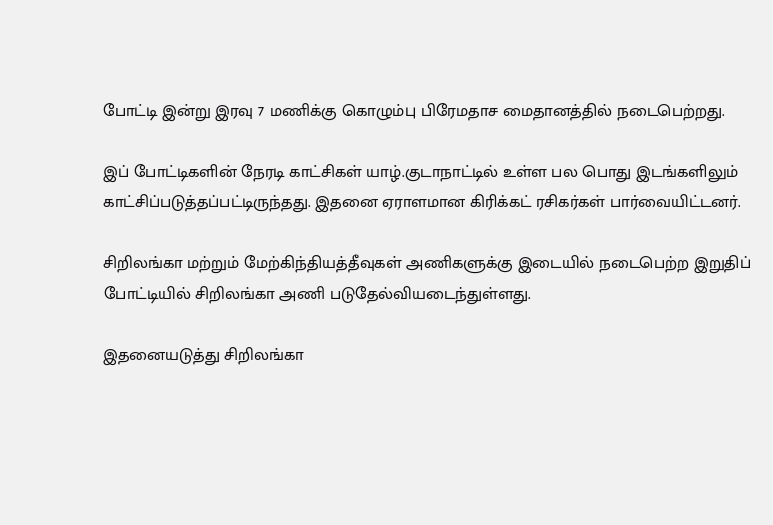போட்டி இன்று இரவு 7 மணிக்கு கொழும்பு பிரேமதாச மைதானத்தில் நடைபெற்றது.

இப் போட்டிகளின் நேரடி காட்சிகள் யாழ்.குடாநாட்டில் உள்ள பல பொது இடங்களிலும் காட்சிப்படுத்தப்பட்டிருந்தது. இதனை ஏராளமான கிரிக்கட் ரசிகர்கள் பார்வையிட்டனர்.

சிறிலங்கா மற்றும் மேற்கிந்தியத்தீவுகள் அணிகளுக்கு இடையில் நடைபெற்ற இறுதிப் போட்டியில் சிறிலங்கா அணி படுதேல்வியடைந்துள்ளது.

இதனையடுத்து சிறிலங்கா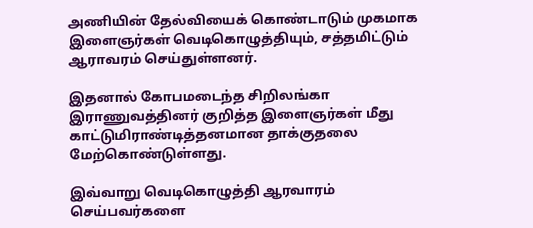அணியின் தேல்வியைக் கொண்டாடும் முகமாக இளைஞர்கள் வெடிகொழுத்தியும், சத்தமிட்டும் ஆராவரம் செய்துள்ளனர்.

இதனால் கோபமடைந்த சிறிலங்கா இராணுவத்தினர் குறித்த இளைஞர்கள் மீது காட்டுமிராண்டித்தனமான தாக்குதலை மேற்கொண்டுள்ளது.

இவ்வாறு வெடிகொழுத்தி ஆரவாரம் செய்பவர்களை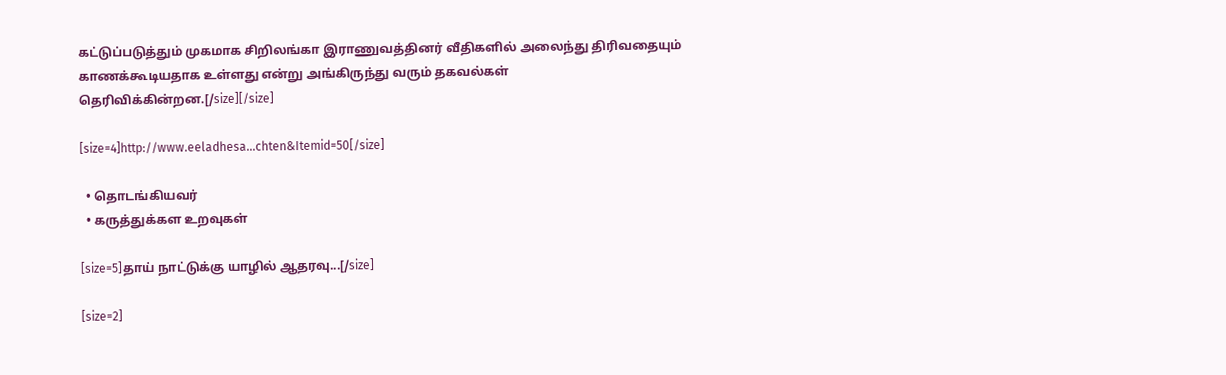கட்டுப்படுத்தும் முகமாக சிறிலங்கா இராணுவத்தினர் வீதிகளில் அலைந்து திரிவதையும் காணக்கூடியதாக உள்ளது என்று அங்கிருந்து வரும் தகவல்கள் தெரிவிக்கின்றன.[/size][/size]

[size=4]http://www.eeladhesa...chten&Itemid=50[/size]

  • தொடங்கியவர்
  • கருத்துக்கள உறவுகள்

[size=5]தாய் நாட்டுக்கு யாழில் ஆதரவு...[/size]

[size=2]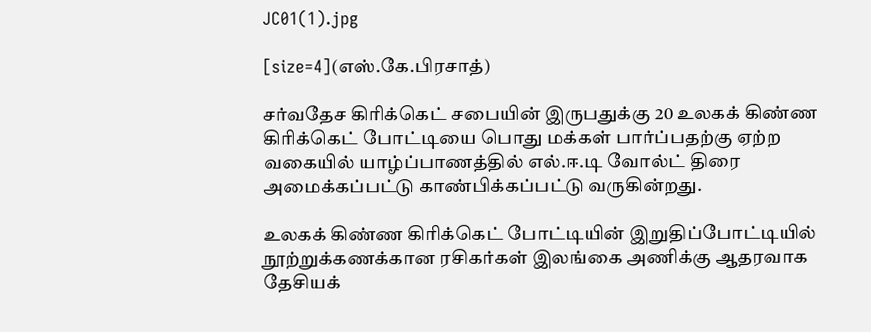JC01(1).jpg

[size=4](எஸ்.கே.பிரசாத்)

சர்வதேச கிரிக்கெட் சபையின் இருபதுக்கு 20 உலகக் கிண்ண கிரிக்கெட் போட்டியை பொது மக்கள் பார்ப்பதற்கு ஏற்ற வகையில் யாழ்ப்பாணத்தில் எல்.ஈ.டி வோல்ட் திரை அமைக்கப்பட்டு காண்பிக்கப்பட்டு வருகின்றது.

உலகக் கிண்ண கிரிக்கெட் போட்டியின் இறுதிப்போட்டியில் நூற்றுக்கணக்கான ரசிகர்கள் இலங்கை அணிக்கு ஆதரவாக தேசியக்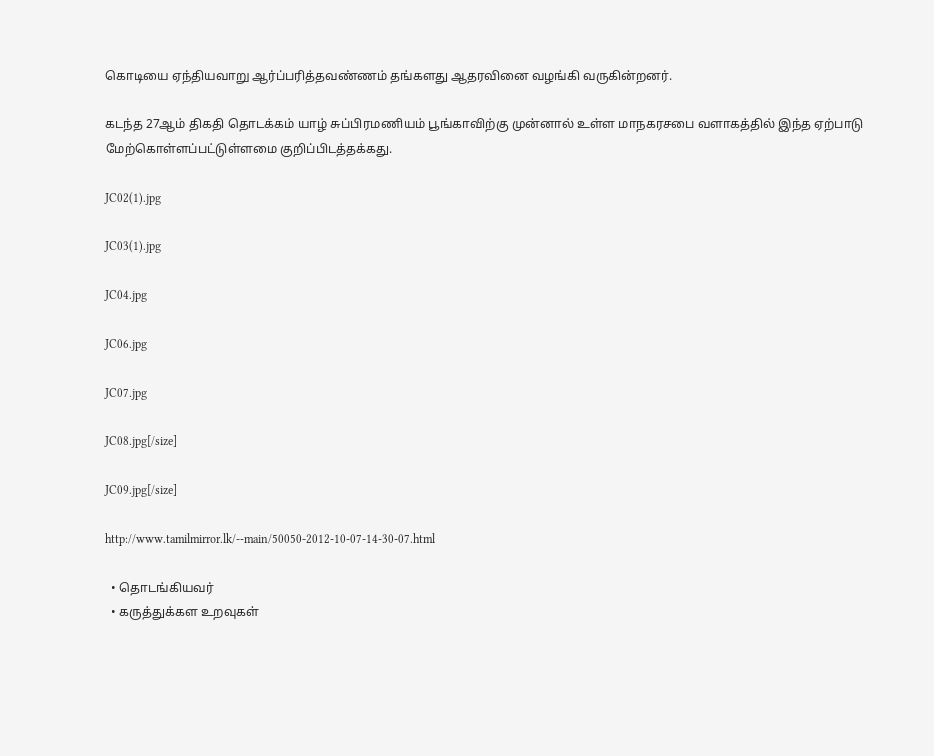கொடியை ஏந்தியவாறு ஆர்ப்பரித்தவண்ணம் தங்களது ஆதரவினை வழங்கி வருகின்றனர்.

கடந்த 27ஆம் திகதி தொடக்கம் யாழ் சுப்பிரமணியம் பூங்காவிற்கு முன்னால் உள்ள மாநகரசபை வளாகத்தில் இந்த ஏற்பாடு மேற்கொள்ளப்பட்டுள்ளமை குறிப்பிடத்தக்கது.

JC02(1).jpg

JC03(1).jpg

JC04.jpg

JC06.jpg

JC07.jpg

JC08.jpg[/size]

JC09.jpg[/size]

http://www.tamilmirror.lk/--main/50050-2012-10-07-14-30-07.html

  • தொடங்கியவர்
  • கருத்துக்கள உறவுகள்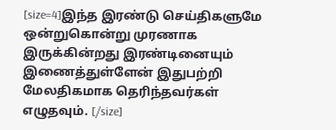[size=4]இந்த இரண்டு செய்திகளுமே ஒன்றுகொன்று முரணாக இருக்கின்றது இரண்டினையும் இணைத்துள்ளேன் இதுபற்றி மேலதிகமாக தெரிந்தவர்கள் எழுதவும். [/size]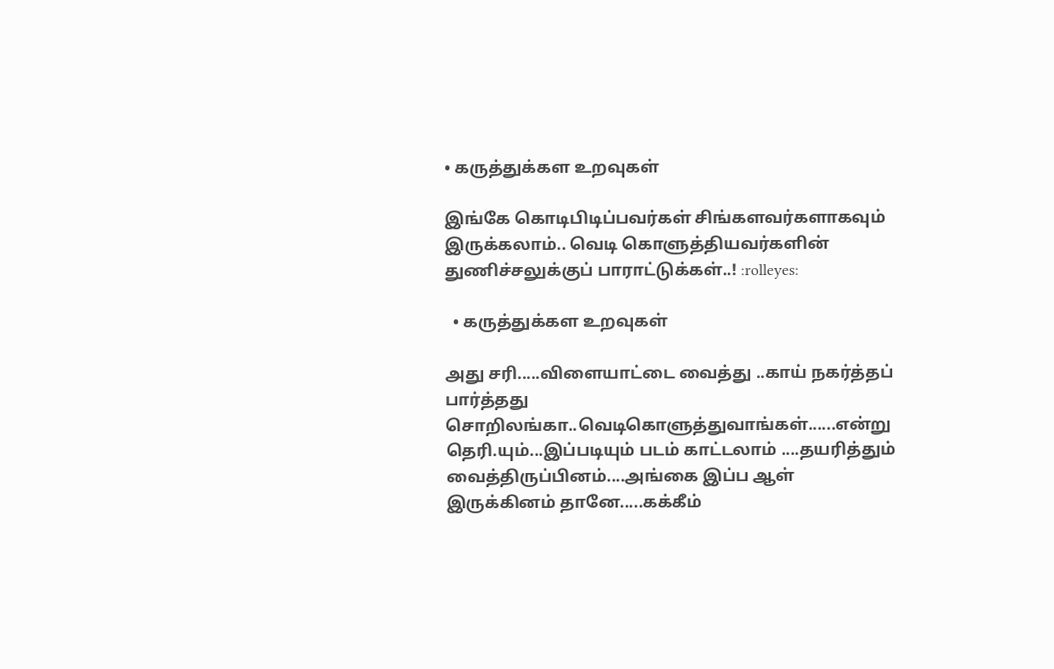• கருத்துக்கள உறவுகள்

இங்கே கொடிபிடிப்பவர்கள் சிங்களவர்களாகவும் இருக்கலாம்.. வெடி கொளுத்தியவர்களின் துணிச்சலுக்குப் பாராட்டுக்கள்..! :rolleyes:

  • கருத்துக்கள உறவுகள்

அது சரி.....விளையாட்டை வைத்து ..காய் நகர்த்தப் பார்த்தது சொறிலங்கா..வெடிகொளுத்துவாங்கள்......என்று தெரி.யும்...இப்படியும் படம் காட்டலாம் ....தயரித்தும் வைத்திருப்பினம்....அங்கை இப்ப ஆள் இருக்கினம் தானே.....கக்கீம்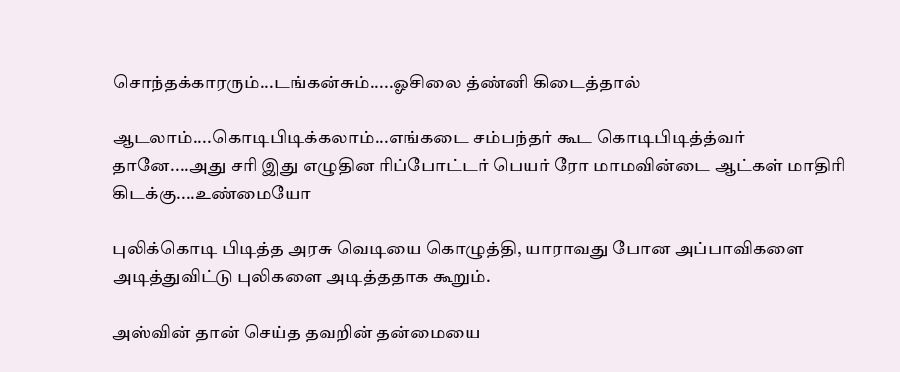சொந்தக்காரரும்...டங்கன்சும்.....ஓசிலை த்ண்னி கிடைத்தால்

ஆடலாம்....கொடிபிடிக்கலாம்...எங்கடை சம்பந்தர் கூட கொடிபிடித்த்வர் தானே....அது சரி இது எழுதின ரிப்போட்டர் பெயர் ரோ மாமவின்டை ஆட்கள் மாதிரி கிடக்கு....உண்மையோ

புலிக்கொடி பிடித்த அரசு வெடியை கொழுத்தி, யாராவது போன அப்பாவிகளை அடித்துவிட்டு புலிகளை அடித்ததாக கூறும்.

அஸ்வின் தான் செய்த தவறின் தன்மையை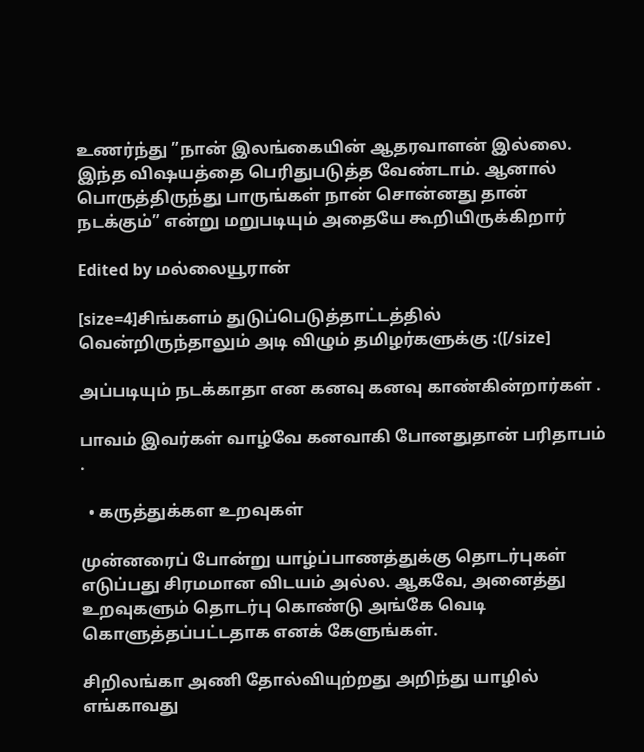உணர்ந்து ”நான் இலங்கையின் ஆதரவாளன் இல்லை. இந்த விஷயத்தை பெரிதுபடுத்த வேண்டாம். ஆனால் பொருத்திருந்து பாருங்கள் நான் சொன்னது தான் நடக்கும்” என்று மறுபடியும் அதையே கூறியிருக்கிறார்

Edited by மல்லையூரான்

[size=4]சிங்களம் துடுப்பெடுத்தாட்டத்தில் வென்றிருந்தாலும் அடி விழும் தமிழர்களுக்கு :([/size]

அப்படியும் நடக்காதா என கனவு கனவு காண்கின்றார்கள் .

பாவம் இவர்கள் வாழ்வே கனவாகி போனதுதான் பரிதாபம் .

  • கருத்துக்கள உறவுகள்

முன்னரைப் போன்று யாழ்ப்பாணத்துக்கு தொடர்புகள் எடுப்பது சிரமமான விடயம் அல்ல. ஆகவே, அனைத்து உறவுகளும் தொடர்பு கொண்டு அங்கே வெடி கொளுத்தப்பட்டதாக எனக் கேளுங்கள்.

சிறிலங்கா அணி தோல்வியுற்றது அறிந்து யாழில் எங்காவது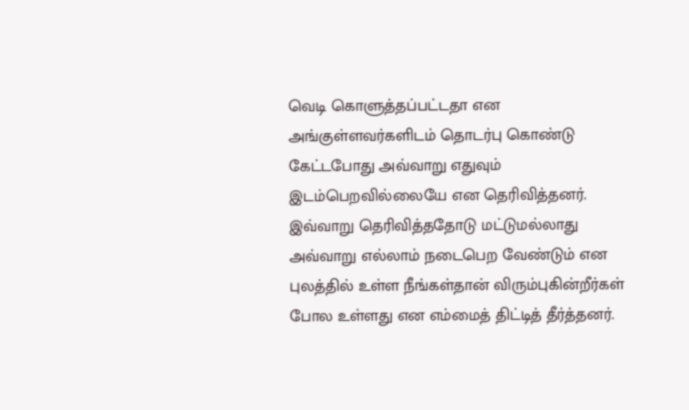வெடி கொளுத்தப்பட்டதா என அங்குள்ளவர்களிடம் தொடர்பு கொண்டு கேட்டபோது அவ்வாறு எதுவும் இடம்பெறவில்லையே என தெரிவித்தனர். இவ்வாறு தெரிவித்ததோடு மட்டுமல்லாது அவ்வாறு எல்லாம் நடைபெற வேண்டும் என புலத்தில் உள்ள நீங்கள்தான் விரும்புகின்றீர்கள் போல உள்ளது என எம்மைத் திட்டித் தீர்த்தனர்.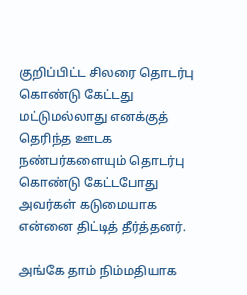குறிப்பிட்ட சிலரை தொடர்பு கொண்டு கேட்டது மட்டுமல்லாது எனக்குத் தெரிந்த ஊடக நண்பர்களையும் தொடர்பு கொண்டு கேட்டபோது அவர்கள் கடுமையாக என்னை திட்டித் தீர்த்தனர்.

அங்கே தாம் நிம்மதியாக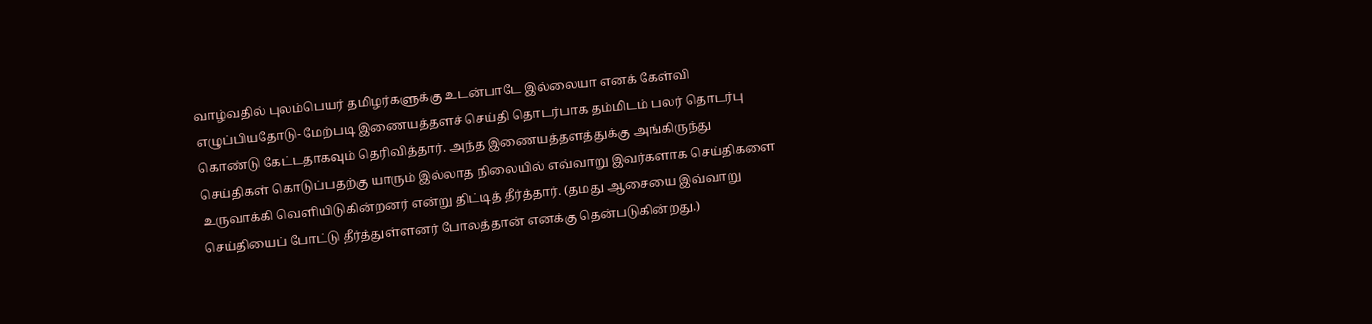வாழ்வதில் புலம்பெயர் தமிழர்களுக்கு உடன்பாடே இல்லையா எனக் கேள்வி எழுப்பியதோடு- மேற்படி இணையத்தளச் செய்தி தொடர்பாக தம்மிடம் பலர் தொடர்பு கொண்டு கேட்டதாகவும் தெரிவித்தார். அந்த இணையத்தளத்துக்கு அங்கிருந்து செய்திகள் கொடுப்பதற்கு யாரும் இல்லாத நிலையில் எவ்வாறு இவர்களாக செய்திகளை உருவாக்கி வெளியிடுகின்றனர் என்று திட்டித் தீர்த்தார். (தமது ஆசையை இவ்வாறு செய்தியைப் போட்டு தீர்த்துள்ளனர் போலத்தான் எனக்கு தென்படுகின்றது.)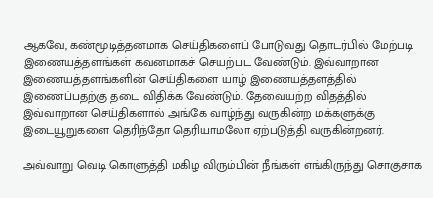ஆகவே, கண்மூடித்தனமாக செய்திகளைப் போடுவது தொடர்பில் மேற்படி இணையத்தளங்கள் கவனமாகச் செயற்பட வேண்டும். இவ்வாறான இணையத்தளங்களின் செய்திகளை யாழ் இணையத்தளத்தில் இணைப்பதற்கு தடை விதிக்க வேண்டும். தேவையற்ற விதத்தில் இவ்வாறான செய்திகளால் அங்கே வாழ்ந்து வருகின்ற மக்களுக்கு இடையூறுகளை தெரிந்தோ தெரியாமலோ ஏற்படுத்தி வருகின்றனர்.

அவ்வாறு வெடி கொளுத்தி மகிழ விரும்பின் நீங்கள் எங்கிருந்து சொகுசாக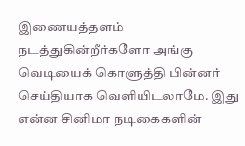இணையத்தளம் நடத்துகின்றீர்களோ அங்கு வெடியைக் கொளுத்தி பின்னர் செய்தியாக வெளியிடலாமே. இது என்ன சினிமா நடிகைகளின்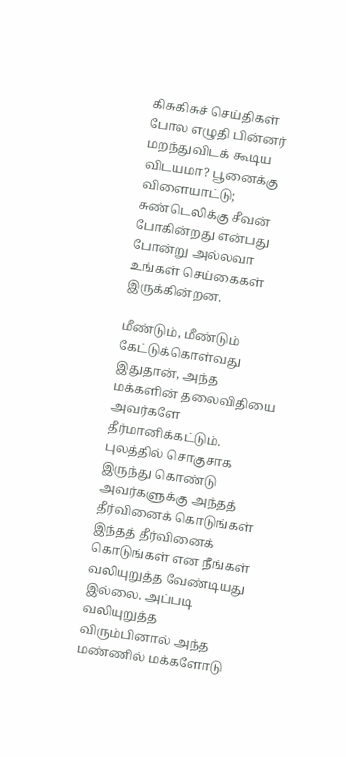கிசுகிசுச் செய்திகள் போல எழுதி பின்னர் மறந்துவிடக் கூடிய விடயமா? பூனைக்கு விளையாட்டு; சுண்டெலிக்கு சீவன் போகின்றது என்பது போன்று அல்லவா உங்கள் செய்கைகள் இருக்கின்றன.

மீண்டும், மீண்டும் கேட்டுக்கொள்வது இதுதான், அந்த மக்களின் தலைவிதியை அவர்களே தீர்மானிக்கட்டும். புலத்தில் சொகுசாக இருந்து கொண்டு அவர்களுக்கு அந்தத் தீர்வினைக் கொடுங்கள் இந்தத் தீர்வினைக் கொடுங்கள் என நீங்கள் வலியுறுத்த வேண்டியது இல்லை. அப்படி வலியுறுத்த விரும்பினால் அந்த மண்ணில் மக்களோடு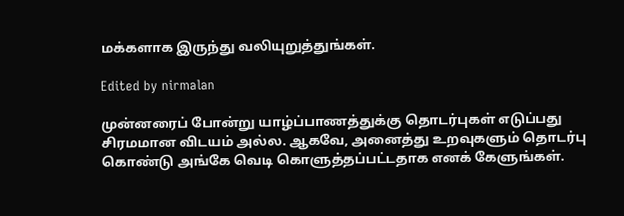மக்களாக இருந்து வலியுறுத்துங்கள்.

Edited by nirmalan

முன்னரைப் போன்று யாழ்ப்பாணத்துக்கு தொடர்புகள் எடுப்பது சிரமமான விடயம் அல்ல. ஆகவே, அனைத்து உறவுகளும் தொடர்பு கொண்டு அங்கே வெடி கொளுத்தப்பட்டதாக எனக் கேளுங்கள்.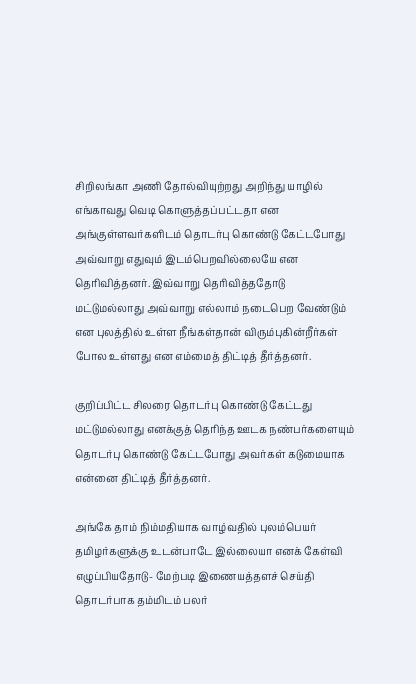சிறிலங்கா அணி தோல்வியுற்றது அறிந்து யாழில் எங்காவது வெடி கொளுத்தப்பட்டதா என அங்குள்ளவர்களிடம் தொடர்பு கொண்டு கேட்டபோது அவ்வாறு எதுவும் இடம்பெறவில்லையே என தெரிவித்தனர். இவ்வாறு தெரிவித்ததோடு மட்டுமல்லாது அவ்வாறு எல்லாம் நடைபெற வேண்டும் என புலத்தில் உள்ள நீங்கள்தான் விரும்புகின்றீர்கள் போல உள்ளது என எம்மைத் திட்டித் தீர்த்தனர்.

குறிப்பிட்ட சிலரை தொடர்பு கொண்டு கேட்டது மட்டுமல்லாது எனக்குத் தெரிந்த ஊடக நண்பர்களையும் தொடர்பு கொண்டு கேட்டபோது அவர்கள் கடுமையாக என்னை திட்டித் தீர்த்தனர்.

அங்கே தாம் நிம்மதியாக வாழ்வதில் புலம்பெயர் தமிழர்களுக்கு உடன்பாடே இல்லையா எனக் கேள்வி எழுப்பியதோடு- மேற்படி இணையத்தளச் செய்தி தொடர்பாக தம்மிடம் பலர்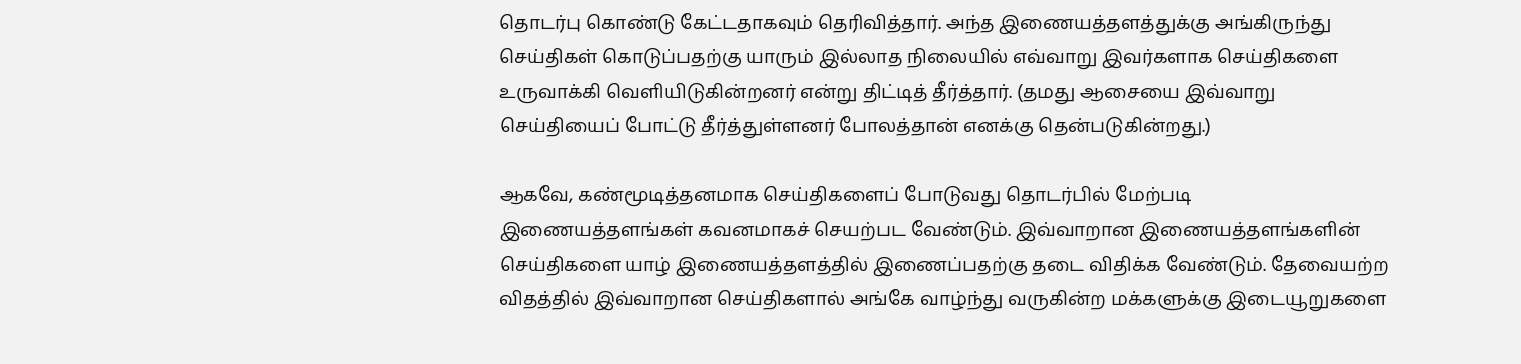தொடர்பு கொண்டு கேட்டதாகவும் தெரிவித்தார். அந்த இணையத்தளத்துக்கு அங்கிருந்து செய்திகள் கொடுப்பதற்கு யாரும் இல்லாத நிலையில் எவ்வாறு இவர்களாக செய்திகளை உருவாக்கி வெளியிடுகின்றனர் என்று திட்டித் தீர்த்தார். (தமது ஆசையை இவ்வாறு செய்தியைப் போட்டு தீர்த்துள்ளனர் போலத்தான் எனக்கு தென்படுகின்றது.)

ஆகவே, கண்மூடித்தனமாக செய்திகளைப் போடுவது தொடர்பில் மேற்படி இணையத்தளங்கள் கவனமாகச் செயற்பட வேண்டும். இவ்வாறான இணையத்தளங்களின் செய்திகளை யாழ் இணையத்தளத்தில் இணைப்பதற்கு தடை விதிக்க வேண்டும். தேவையற்ற விதத்தில் இவ்வாறான செய்திகளால் அங்கே வாழ்ந்து வருகின்ற மக்களுக்கு இடையூறுகளை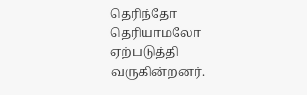தெரிந்தோ தெரியாமலோ ஏற்படுத்தி வருகின்றனர்.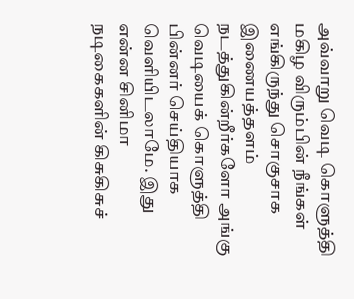அவ்வாறு வெடி கொளுத்தி மகிழ விரும்பின் நீங்கள் எங்கிருந்து சொகுசாக இணையத்தளம் நடத்துகின்றீர்களோ அங்கு வெடியைக் கொளுத்தி பின்னர் செய்தியாக வெளியிடலாமே. இது என்ன சினிமா நடிகைகளின் கிசுகிசுச்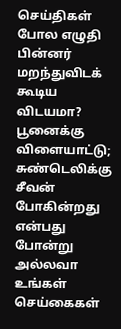செய்திகள் போல எழுதி பின்னர் மறந்துவிடக் கூடிய விடயமா? பூனைக்கு விளையாட்டு; சுண்டெலிக்கு சீவன் போகின்றது என்பது போன்று அல்லவா உங்கள் செய்கைகள்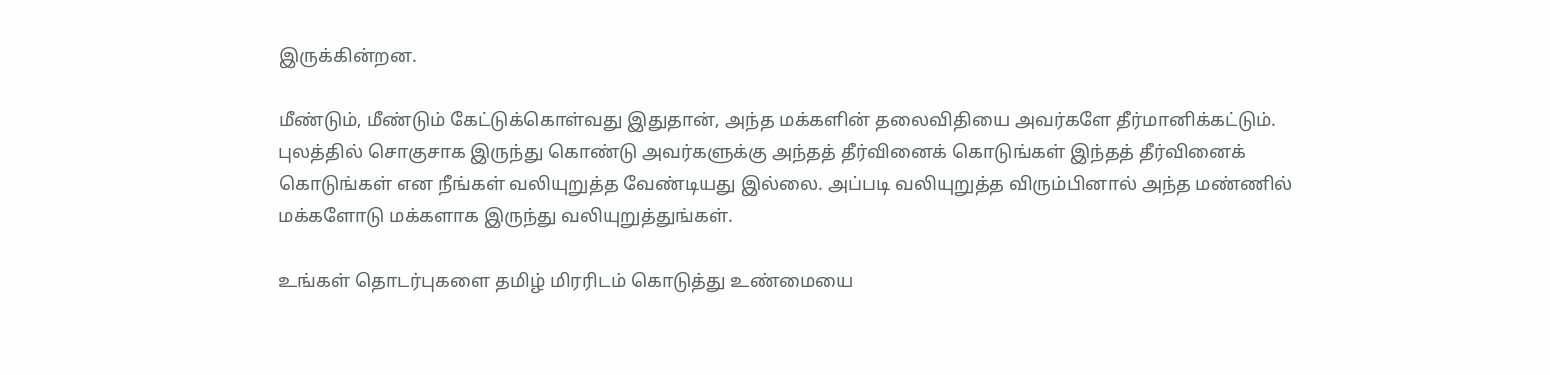இருக்கின்றன.

மீண்டும், மீண்டும் கேட்டுக்கொள்வது இதுதான், அந்த மக்களின் தலைவிதியை அவர்களே தீர்மானிக்கட்டும். புலத்தில் சொகுசாக இருந்து கொண்டு அவர்களுக்கு அந்தத் தீர்வினைக் கொடுங்கள் இந்தத் தீர்வினைக் கொடுங்கள் என நீங்கள் வலியுறுத்த வேண்டியது இல்லை. அப்படி வலியுறுத்த விரும்பினால் அந்த மண்ணில் மக்களோடு மக்களாக இருந்து வலியுறுத்துங்கள்.

உங்கள் தொடர்புகளை தமிழ் மிரரிடம் கொடுத்து உண்மையை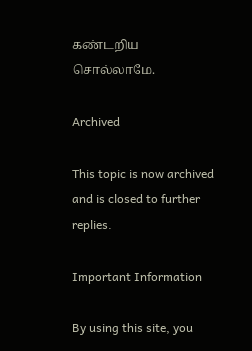கண்டறிய சொல்லாமே.

Archived

This topic is now archived and is closed to further replies.

Important Information

By using this site, you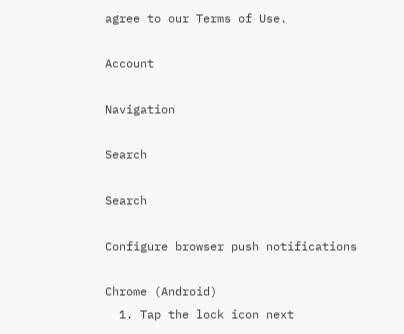agree to our Terms of Use.

Account

Navigation

Search

Search

Configure browser push notifications

Chrome (Android)
  1. Tap the lock icon next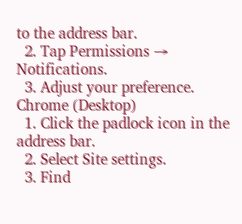to the address bar.
  2. Tap Permissions → Notifications.
  3. Adjust your preference.
Chrome (Desktop)
  1. Click the padlock icon in the address bar.
  2. Select Site settings.
  3. Find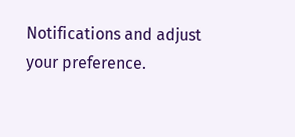Notifications and adjust your preference.